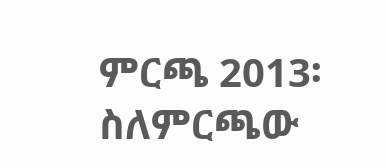ምርጫ 2013፡ ስለምርጫው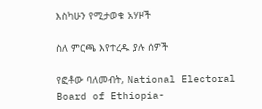እስካሁን የሚታወቁ አሃዞች

ስለ ምርጫ እየተረዱ ያሉ ሰዎች

የፎቶው ባለመብት, National Electoral Board of Ethiopia-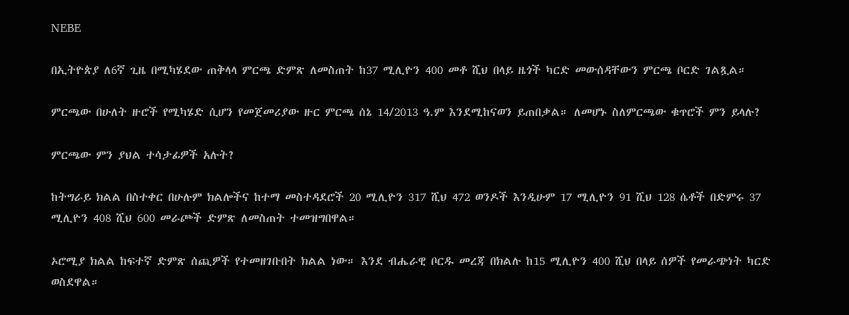NEBE

በኢትዮጵያ ለ6ኛ ጊዜ በሚካሄደው ጠቅላላ ምርጫ ድምጽ ለመስጠት ከ37 ሚሊዮን 400 መቶ ሺህ በላይ ዜጎች ካርድ መውሰዳቸውን ምርጫ ቦርድ ገልጿል።

ምርጫው በሁለት ዙሮች የሚካሄድ ሲሆን የመጀመሪያው ዙር ምርጫ ሰኔ 14/2013 ዓ.ም እንደሚከናወን ይጠበቃል። ለመሆኑ ስለምርጫው ቁጥሮች ምን ይላሉ?

ምርጫው ምን ያህል ተሳታፊዎች አሉት?

ከትግራይ ክልል በስተቀር በሁሉም ክልሎችና ከተማ መስተዳደሮች 20 ሚሊዮን 317 ሺህ 472 ወንዶች እንዲሁም 17 ሚሊዮን 91 ሺህ 128 ሴቶች በድምሩ 37 ሚሊዮን 408 ሺህ 600 መራጮች ድምጽ ለመስጠት ተመዝግበዋል።

ኦሮሚያ ክልል ከፍተኛ ድምጽ ሰጪዎች የተመዘገቡበት ክልል ነው። እንደ ብሔራዊ ቦርዱ መረጃ በክልሉ ከ15 ሚሊዮን 400 ሺህ በላይ ሰዎች የመራጭነት ካርድ ወስደዋል።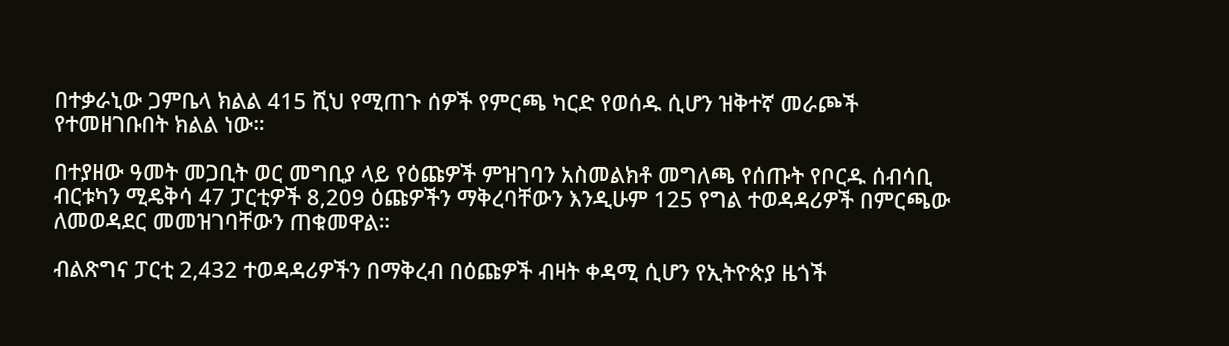በተቃራኒው ጋምቤላ ክልል 415 ሺህ የሚጠጉ ሰዎች የምርጫ ካርድ የወሰዱ ሲሆን ዝቅተኛ መራጮች የተመዘገቡበት ክልል ነው።

በተያዘው ዓመት መጋቢት ወር መግቢያ ላይ የዕጩዎች ምዝገባን አስመልክቶ መግለጫ የሰጡት የቦርዱ ሰብሳቢ ብርቱካን ሚዴቅሳ 47 ፓርቲዎች 8,209 ዕጩዎችን ማቅረባቸውን እንዲሁም 125 የግል ተወዳዳሪዎች በምርጫው ለመወዳደር መመዝገባቸውን ጠቁመዋል።

ብልጽግና ፓርቲ 2,432 ተወዳዳሪዎችን በማቅረብ በዕጩዎች ብዛት ቀዳሚ ሲሆን የኢትዮጵያ ዜጎች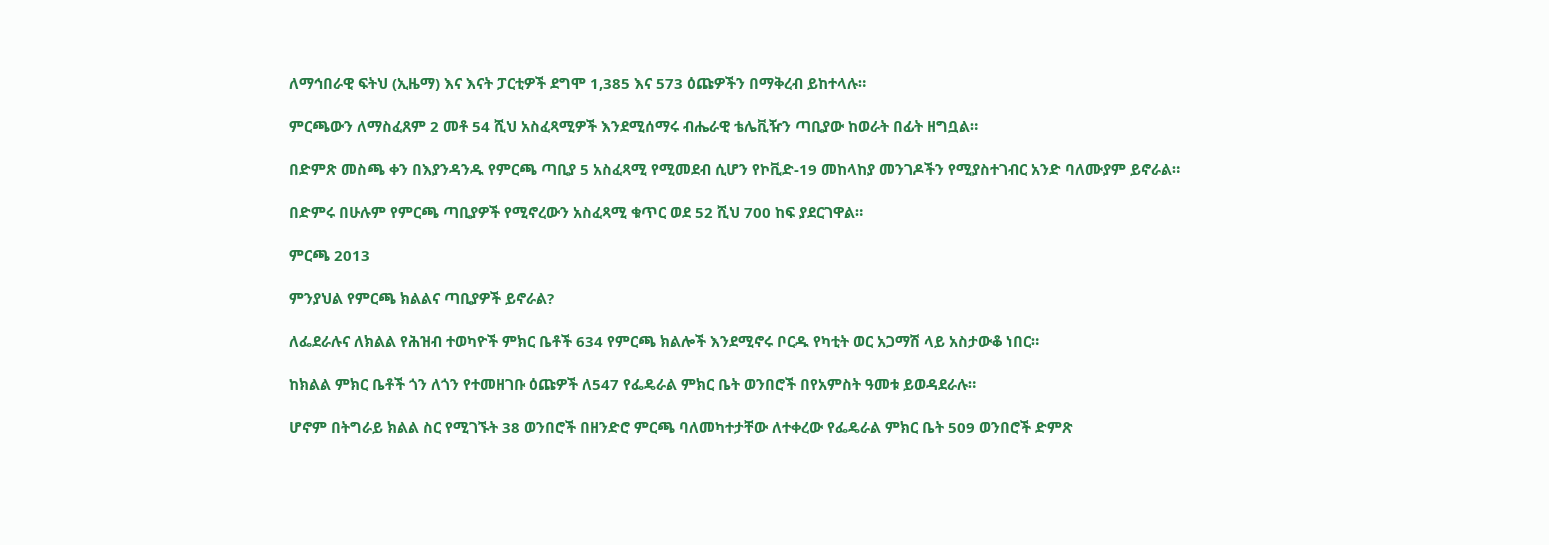ለማኅበራዊ ፍትህ (ኢዜማ) እና እናት ፓርቲዎች ደግሞ 1,385 እና 573 ዕጩዎችን በማቅረብ ይከተላሉ።

ምርጫውን ለማስፈጸም 2 መቶ 54 ሺህ አስፈጻሚዎች እንደሚሰማሩ ብሔራዊ ቴሌቪዥን ጣቢያው ከወራት በፊት ዘግቧል።

በድምጽ መስጫ ቀን በእያንዳንዱ የምርጫ ጣቢያ 5 አስፈጻሚ የሚመደብ ሲሆን የኮቪድ-19 መከላከያ መንገዶችን የሚያስተገብር አንድ ባለሙያም ይኖራል።

በድምሩ በሁሉም የምርጫ ጣቢያዎች የሚኖረውን አስፈጻሚ ቁጥር ወደ 52 ሺህ 700 ከፍ ያደርገዋል።

ምርጫ 2013

ምንያህል የምርጫ ክልልና ጣቢያዎች ይኖራል?

ለፌደራሉና ለክልል የሕዝብ ተወካዮች ምክር ቤቶች 634 የምርጫ ክልሎች እንደሚኖሩ ቦርዱ የካቲት ወር አጋማሽ ላይ አስታውቆ ነበር።

ከክልል ምክር ቤቶች ጎን ለጎን የተመዘገቡ ዕጩዎች ለ547 የፌዴራል ምክር ቤት ወንበሮች በየአምስት ዓመቱ ይወዳደራሉ።

ሆኖም በትግራይ ክልል ስር የሚገኙት 38 ወንበሮች በዘንድሮ ምርጫ ባለመካተታቸው ለተቀረው የፌዴራል ምክር ቤት 509 ወንበሮች ድምጽ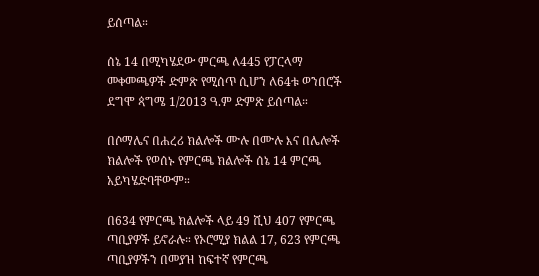ይሰጣል።

ሰኔ 14 በሚካሄደው ምርጫ ለ445 የፓርላማ መቀመጫዎች ድምጽ የሚሰጥ ሲሆን ለ64ቱ ወንበሮች ደግሞ ጳግሜ 1/2013 ዓ.ም ድምጽ ይሰጣል።

በሶማሌና በሐረሪ ክልሎች ሙሉ በሙሉ እና በሌሎች ክልሎች የወሰኑ የምርጫ ክልሎች ሰኔ 14 ምርጫ አይካሄድባቸውም።

በ634 የምርጫ ክልሎች ላይ 49 ሺህ 407 የምርጫ ጣቢያዎች ይኖራሉ። የኦሮሚያ ክልል 17, 623 የምርጫ ጣቢያዎችን በመያዝ ከፍተኛ የምርጫ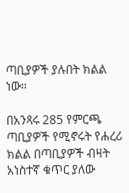ጣቢያዎች ያሉበት ክልል ነው።

በአንጻሩ 285 የምርጫ ጣቢያዎች የሚኖሩት የሐረሪ ክልል በጣቢያዎች ብዛት አነስተኛ ቁጥር ያለው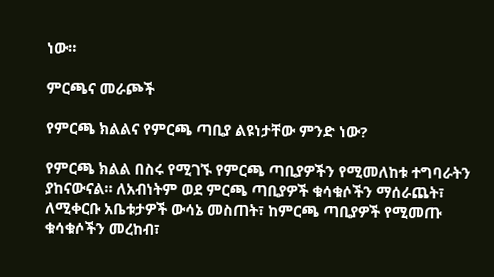ነው።

ምርጫና መራጮች

የምርጫ ክልልና የምርጫ ጣቢያ ልዩነታቸው ምንድ ነው?

የምርጫ ክልል በስሩ የሚገኙ የምርጫ ጣቢያዎችን የሚመለከቱ ተግባራትን ያከናውናል። ለአብነትም ወደ ምርጫ ጣቢያዎች ቁሳቁሶችን ማሰራጨት፣ ለሚቀርቡ አቤቱታዎች ውሳኔ መስጠት፣ ከምርጫ ጣቢያዎች የሚመጡ ቁሳቁሶችን መረከብ፣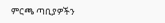ምርጫ ጣቢያዎችን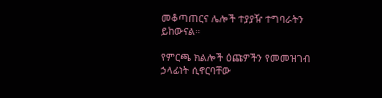መቆጣጠርና ሌሎች ተያያዥ ተግባራትን ይከውናል።

የምርጫ ክልሎች ዕጩዎችን የመመዝገብ ኃላፊነት ሲኖርባቸው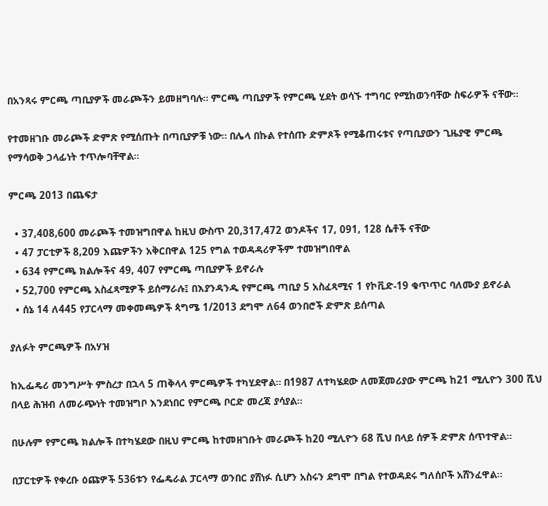በአንጻሩ ምርጫ ጣቢያዎች መራጮችን ይመዘግባሉ። ምርጫ ጣቢያዎች የምርጫ ሂደት ወሳኙ ተግባር የሚከወንባቸው ስፍራዎች ናቸው።

የተመዘገቡ መራጮች ድምጽ የሚሰጡት በጣቢያዎቹ ነው። በሌላ በኩል የተሰጡ ድምጾች የሚቆጠሩቱና የጣቢያውን ጊዜያዊ ምርጫ የማሳወቅ ኃላፊነት ተጥሎባቸዋል።

ምርጫ 2013 በጨፍታ

  • 37,408,600 መራጮች ተመዝግበዋል ከዚህ ውስጥ 20,317,472 ወንዶችና 17, 091, 128 ሴቶች ናቸው
  • 47 ፓርቲዎች 8,209 እጩዎችን አቅርበዋል 125 የግል ተወዳዳሪዎችም ተመዝግበዋል
  • 634 የምርጫ ክልሎችና 49, 407 የምርጫ ጣቢያዎች ይኖራሉ
  • 52,700 የምርጫ አስፈጻሚዎች ይሰማራሉ፤ በእያንዳንዱ የምርጫ ጣቢያ 5 አስፈጻሚና 1 የኮቪድ-19 ቁጥጥር ባለሙያ ይኖራል
  • ሰኔ 14 ለ445 የፓርላማ መቀመጫዎች ጳግሜ 1/2013 ደግሞ ለ64 ወንበሮች ድምጽ ይሰጣል

ያለፉት ምርጫዎች በአሃዝ

ከኢፌዴሪ መንግሥት ምስረታ በኋላ 5 ጠቅላላ ምርጫዎች ተካሂደዋል። በ1987 ለተካሄደው ለመጀመሪያው ምርጫ ከ21 ሚሊዮን 300 ሺህ በላይ ሕዝብ ለመራጭነት ተመዝግቦ እንደነበር የምርጫ ቦርድ መረጃ ያሳያል።

በሁሉም የምርጫ ክልሎች በተካሄደው በዚህ ምርጫ ከተመዘገቡት መራጮች ከ20 ሚሊዮን 68 ሺህ በላይ ሰዎች ድምጽ ሰጥተዋል።

በፓርቲዎች የቀረቡ ዕጩዎች 536ቱን የፌዴራል ፓርላማ ወንበር ያሸነፉ ሲሆን አስሩን ደግሞ በግል የተወዳደሩ ግለሰቦች አሸንፈዋል።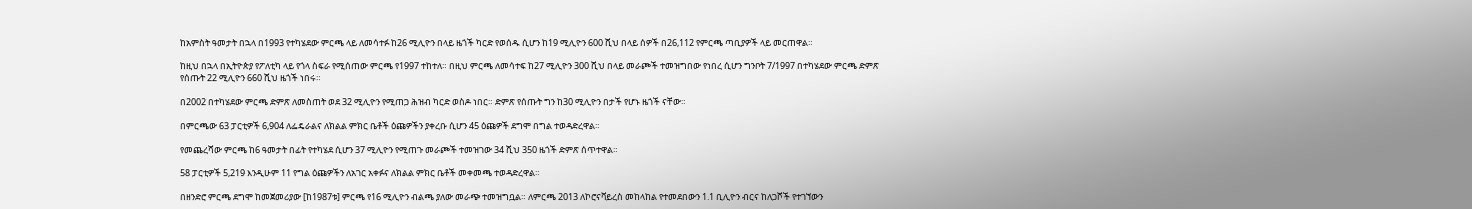ከአምስት ዓመታት በኋላ በ1993 የተካሄደው ምርጫ ላይ ለመሳተፉ ከ26 ሚሊዮን በላይ ዜጎች ካርድ የወሰዱ ሲሆን ከ19 ሚሊዮን 600 ሺህ በላይ ሰዎች በ26,112 የምርጫ ጣቢያዎች ላይ መርጠዋል።

ከዚህ በኋላ በኢትዮጵያ የፖለቲካ ላይ የጎላ ስፍራ የሚሰጠው ምርጫ የ1997 ተከተለ። በዚህ ምርጫ ለመሳተፍ ከ27 ሚሊዮን 300 ሺህ በላይ መራጮች ተመዝግበው የነበረ ሲሆን ግንቦት 7/1997 በተካሄደው ምርጫ ድምጽ የሰጡት 22 ሚሊዮን 660 ሺህ ዜጎች ነበሩ።

በ2002 በተካሄደው ምርጫ ድምጽ ለመስጠት ወደ 32 ሚሊዮን የሚጠጋ ሕዝብ ካርድ ወስዶ ነበር። ድምጽ የሰጡት ግን ከ30 ሚሊዮን በታች የሆኑ ዜጎች ናቸው።

በምርጫው 63 ፓርቲዎች 6,904 ለፌዴራልና ለክልል ምክር ቤቶች ዕጩዎችን ያቀረቡ ሲሆን 45 ዕጩዎች ደግሞ በግል ተወዳድረዋል።

የመጨረሻው ምርጫ ከ6 ዓመታት በፊት የተካሄደ ሲሆን 37 ሚሊዮን የሚጠጉ መራጮች ተመዝገው 34 ሺህ 350 ዜጎች ድምጽ ሰጥተዋል።

58 ፓርቲዎች 5,219 እንዲሁም 11 የግል ዕጩዎችን ለአገር አቀፉና ለክልል ምክር ቤቶች መቀመጫ ተወዳድረዋል።

በዘንድሮ ምርጫ ደግሞ ከመጀመሪያው [ከ1987ቱ] ምርጫ የ16 ሚሊዮን ብልጫ ያለው መራጭ ተመዝግቧል። ለምርጫ 2013 ለኮሮናቫይረስ መከላከል የተመደበውን 1.1 ቢሊዮን ብርና ከለጋሾች የተገኘውን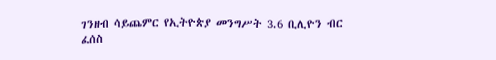ገንዘብ ሳይጨምር የኢትዮጵያ መንግሥት 3.6 ቢሊዮን ብር ፈሰስ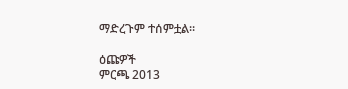ማድረጉም ተሰምቷል።

ዕጩዎች
ምርጫ 2013